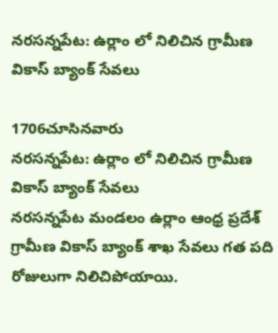నరసన్నపేట: ఉర్లాం లో నిలిచిన గ్రామీణ వికాస్ బ్యాంక్ సేవలు

1706చూసినవారు
నరసన్నపేట: ఉర్లాం లో నిలిచిన గ్రామీణ వికాస్ బ్యాంక్ సేవలు
నరసన్నపేట మండలం ఉర్లాం ఆంధ్ర ప్రదేశ్ గ్రామీణ వికాస్ బ్యాంక్ శాఖ సేవలు గత పది రోజులుగా నిలిచిపోయాయి.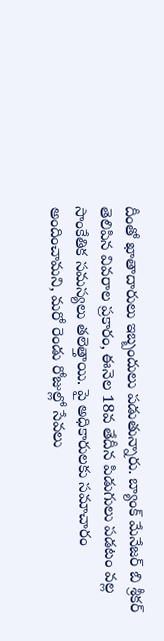దీంతో ఖాతాదారులు ఇబ్బందులు పడుతున్నారు. బ్యాంక్ మేనేజర్ బి శ్రీకర్ తెలిపిన వివరాల ప్రకారం, ఈనెల 18వ తేదీన పిడుగులు పడటం వల్ల సాంకేతిక సమస్యలు తలెత్తాయి. పై అధికారులకు సమాచారం అందించామని, మరో రెండు రోజుల్లో సేవలు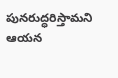పునరుద్ధరిస్తామని ఆయన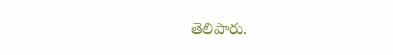తెలిపారు.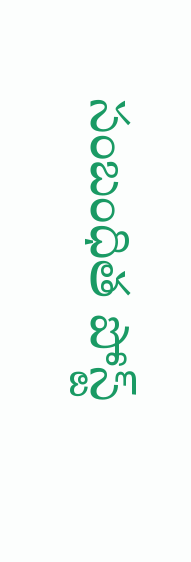సంబంధిత పోస్ట్